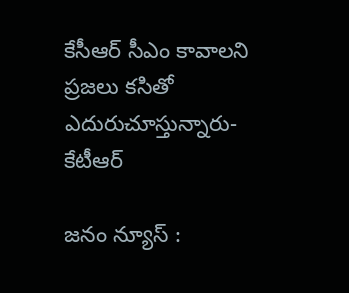కేసీఆర్ సీఎం కావాలని ప్రజలు కసితో ఎదురుచూస్తున్నారు-కేటీఆర్

జనం న్యూస్ :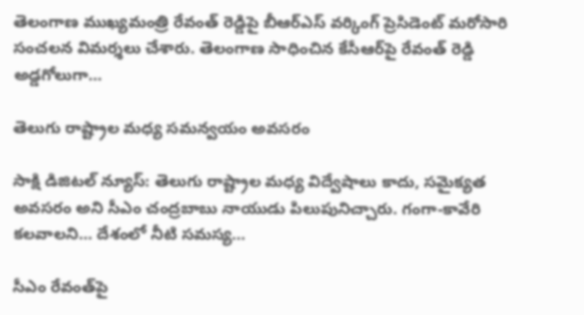తెలంగాణ ముఖ్యమంత్రి రేవంత్ రెడ్డిపై బీఆర్ఎస్ వర్కింగ్ ప్రెసిడెంట్ మరోసారి సంచలన విమర్శలు చేశారు. తెలంగాణ సాధించిన కేసీఆర్‌పై రేవంత్ రెడ్డి అడ్డగోలుగా…

తెలుగు రాష్ట్రాల మధ్య సమన్వయం అవసరం

సాక్షి డిజిటల్ న్యూస్: తెలుగు రాష్ట్రాల మధ్య విద్వేషాలు కాదు, సమైక్యత అవసరం అని సీఎం చంద్రబాబు నాయుడు పిలుపునిచ్చారు. గంగా-కావేరి కలవాలని… దేశంలో నీటి సమస్య…

సీఎం రేవంత్‌పై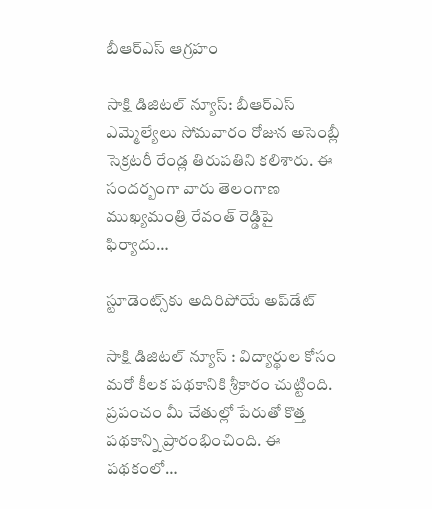బీఆర్ఎస్ ఆగ్రహం

సాక్షి డిజిటల్ న్యూస్: బీఆర్ఎస్ ఎమ్మెల్యేలు సోమవారం రోజున అసెంబ్లీ సెక్రటరీ రేండ్ల తిరుపతిని కలిశారు. ఈ సందర్బంగా వారు తెలంగాణ ముఖ్యమంత్రి రేవంత్ రెడ్డిపై ఫిర్యాదు…

స్టూడెంట్స్‌కు అదిరిపోయే అప్‌డేట్

సాక్షి డిజిటల్ న్యూస్ : విద్యార్థుల కోసం మరో కీలక పథకానికి శ్రీకారం చుట్టింది. ప్రపంచం మీ చేతుల్లో పేరుతో కొత్త పథకాన్ని ప్రారంభించింది. ఈ పథకంలో…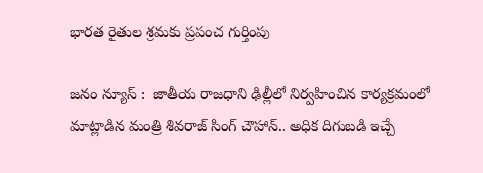భారత రైతుల శ్రమకు ప్రపంచ గుర్తింపు

జనం న్యూస్ :  జాతీయ రాజధాని ఢిల్లీలో నిర్వహించిన కార్యక్రమంలో మాట్లాడిన మంత్రి శివరాజ్‌ సింగ్‌ చౌహాన్‌.. అధిక దిగుబడి ఇచ్చే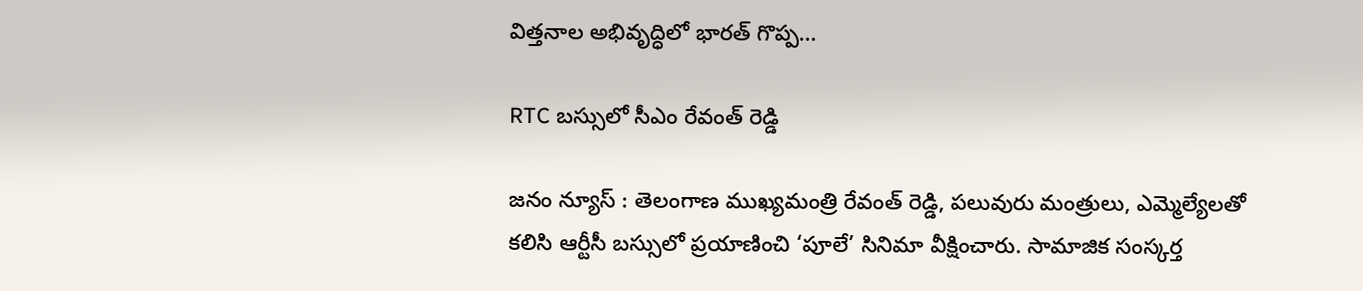విత్తనాల అభివృద్ధిలో భారత్‌ గొప్ప…

RTC బస్సులో సీఎం రేవంత్ రెడ్డి

జనం న్యూస్ : తెలంగాణ ముఖ్యమంత్రి రేవంత్ రెడ్డి, పలువురు మంత్రులు, ఎమ్మెల్యేలతో కలిసి ఆర్టీసీ బస్సులో ప్రయాణించి ‘పూలే’ సినిమా వీక్షించారు. సామాజిక సంస్కర్త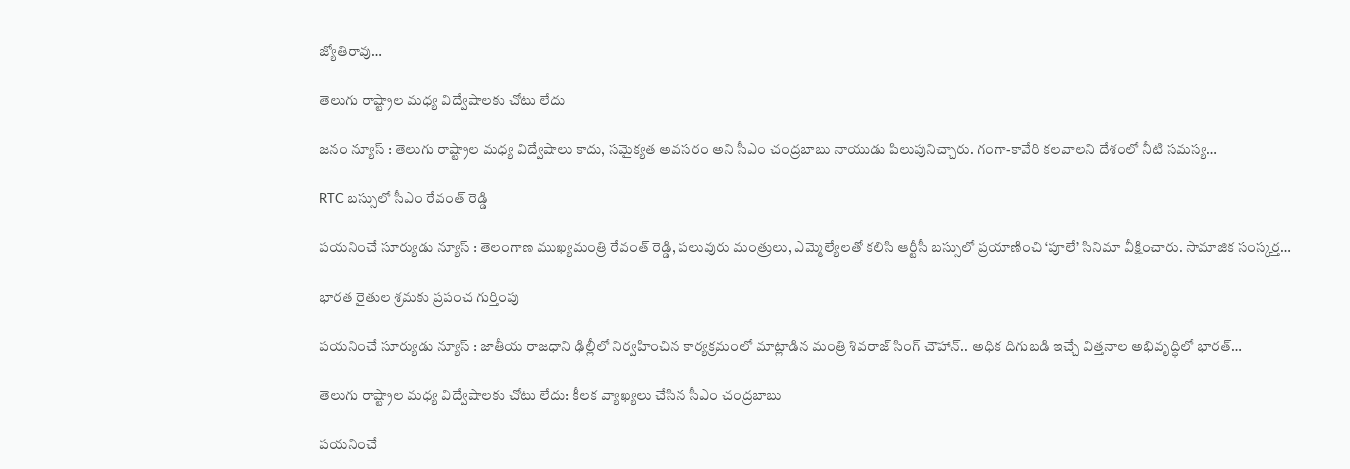జ్యోతిరావు…

తెలుగు రాష్ట్రాల మధ్య విద్వేషాలకు చోటు లేదు

జనం న్యూస్ : తెలుగు రాష్ట్రాల మధ్య విద్వేషాలు కాదు, సమైక్యత అవసరం అని సీఎం చంద్రబాబు నాయుడు పిలుపునిచ్చారు. గంగా-కావేరి కలవాలని దేశంలో నీటి సమస్య…

RTC బస్సులో సీఎం రేవంత్ రెడ్డి

పయనించే సూర్యుడు న్యూస్ : తెలంగాణ ముఖ్యమంత్రి రేవంత్ రెడ్డి, పలువురు మంత్రులు, ఎమ్మెల్యేలతో కలిసి ఆర్టీసీ బస్సులో ప్రయాణించి ‘పూలే’ సినిమా వీక్షించారు. సామాజిక సంస్కర్త…

భారత రైతుల శ్రమకు ప్రపంచ గుర్తింపు

పయనించే సూర్యుడు న్యూస్ : జాతీయ రాజధాని ఢిల్లీలో నిర్వహించిన కార్యక్రమంలో మాట్లాడిన మంత్రి శివరాజ్‌ సింగ్‌ చౌహాన్‌.. అధిక దిగుబడి ఇచ్చే విత్తనాల అభివృద్ధిలో భారత్‌…

తెలుగు రాష్ట్రాల మధ్య విద్వేషాలకు చోటు లేదు: కీలక వ్యాఖ్యలు చేసిన సీఎం చంద్రబాబు

పయనించే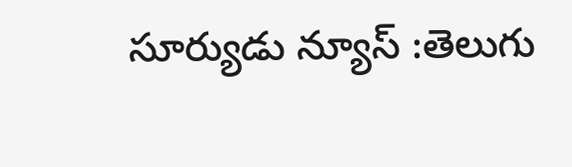సూర్యుడు న్యూస్ :తెలుగు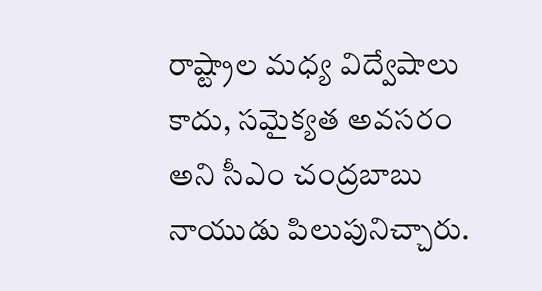రాష్ట్రాల మధ్య విద్వేషాలు కాదు, సమైక్యత అవసరం అని సీఎం చంద్రబాబు నాయుడు పిలుపునిచ్చారు.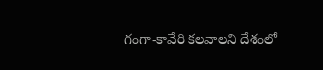గంగా-కావేరి కలవాలని దేశంలో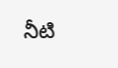నీటి